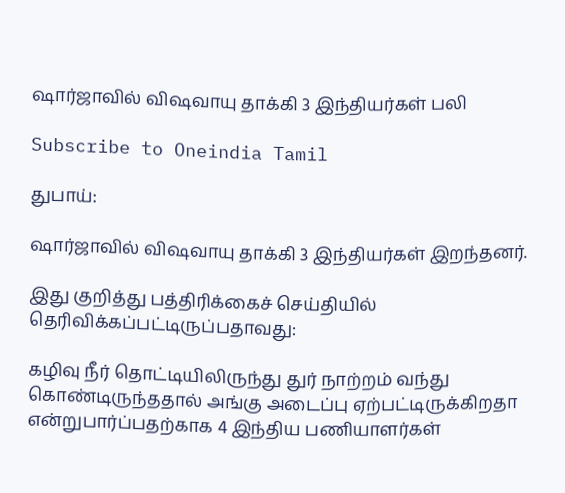ஷார்ஜாவில் விஷவாயு தாக்கி 3 இந்தியர்கள் பலி

Subscribe to Oneindia Tamil

துபாய்:

ஷார்ஜாவில் விஷவாயு தாக்கி 3 இந்தியர்கள் இறந்தனர்.

இது குறித்து பத்திரிக்கைச் செய்தியில் தெரிவிக்கப்பட்டிருப்பதாவது:

கழிவு நீர் தொட்டியிலிருந்து துர் நாற்றம் வந்து கொண்டிருந்ததால் அங்கு அடைப்பு ஏற்பட்டிருக்கிறதா என்றுபார்ப்பதற்காக 4 இந்திய பணியாளர்கள்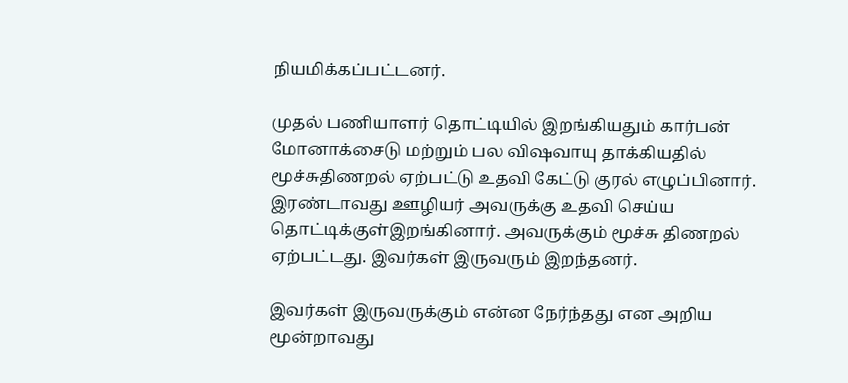நியமிக்கப்பட்டனர்.

முதல் பணியாளர் தொட்டியில் இறங்கியதும் கார்பன் மோனாக்சைடு மற்றும் பல விஷவாயு தாக்கியதில் மூச்சுதிணறல் ஏற்பட்டு உதவி கேட்டு குரல் எழுப்பினார். இரண்டாவது ஊழியர் அவருக்கு உதவி செய்ய தொட்டிக்குள்இறங்கினார். அவருக்கும் மூச்சு திணறல் ஏற்பட்டது. இவர்கள் இருவரும் இறந்தனர்.

இவர்கள் இருவருக்கும் என்ன நேர்ந்தது என அறிய மூன்றாவது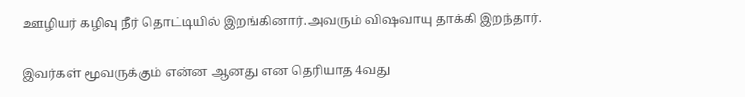ஊழியர் கழிவு நீர் தொட்டியில் இறங்கினார்.அவரும் விஷவாயு தாக்கி இறந்தார்.

இவர்கள் மூவருக்கும் என்ன ஆனது என தெரியாத 4வது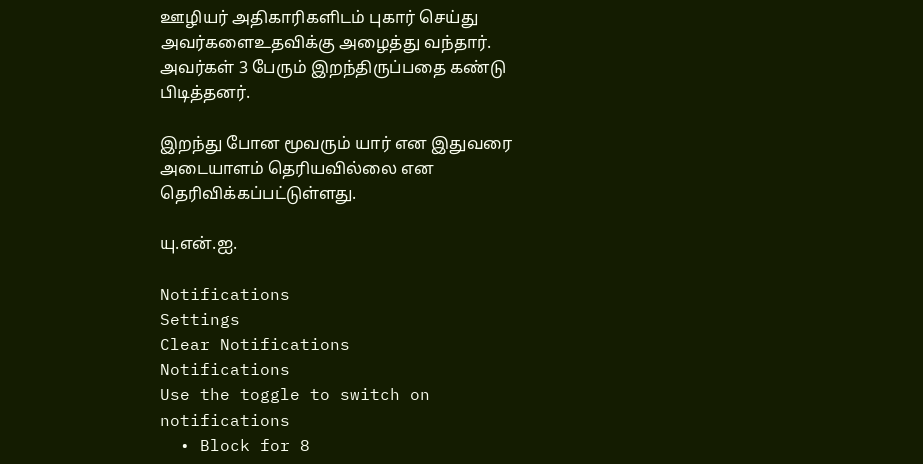ஊழியர் அதிகாரிகளிடம் புகார் செய்து அவர்களைஉதவிக்கு அழைத்து வந்தார். அவர்கள் 3 பேரும் இறந்திருப்பதை கண்டு பிடித்தனர்.

இறந்து போன மூவரும் யார் என இதுவரை அடையாளம் தெரியவில்லை என தெரிவிக்கப்பட்டுள்ளது.

யு.என்.ஐ.

Notifications
Settings
Clear Notifications
Notifications
Use the toggle to switch on notifications
  • Block for 8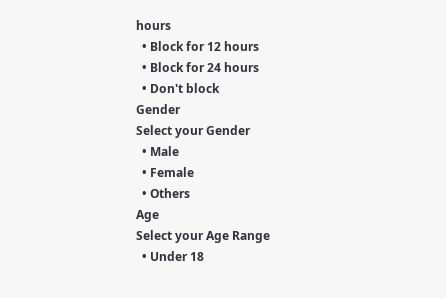hours
  • Block for 12 hours
  • Block for 24 hours
  • Don't block
Gender
Select your Gender
  • Male
  • Female
  • Others
Age
Select your Age Range
  • Under 18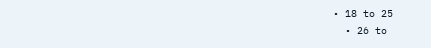• 18 to 25
  • 26 to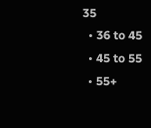35
  • 36 to 45
  • 45 to 55
  • 55+